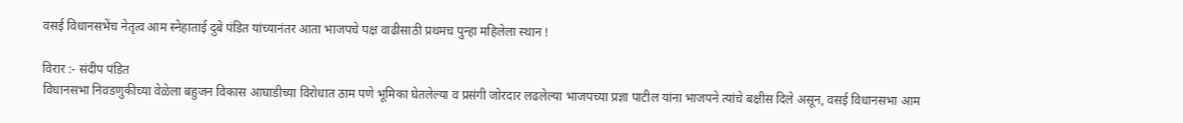वसई विधानसभेंच नेतृत्व आम स्नेहाताई दुबे पंडित यांच्यानंतर आता भाजपचे पक्ष वाढीसाठी प्रथमच पुन्हा महिलेला स्थान !

विरार :- संदीप पंडित
विधानसभा निवडणुकीच्या वेळेला बहुजन विकास आघाडीच्या विरोधात ठाम पणे भूमिका घेतलेल्या व प्रसंगी जोरदार लढलेल्या भाजपच्या प्रज्ञा पाटील यांना भाजपने त्यांचे बक्षीस दिले असून, वसई विधानसभा आम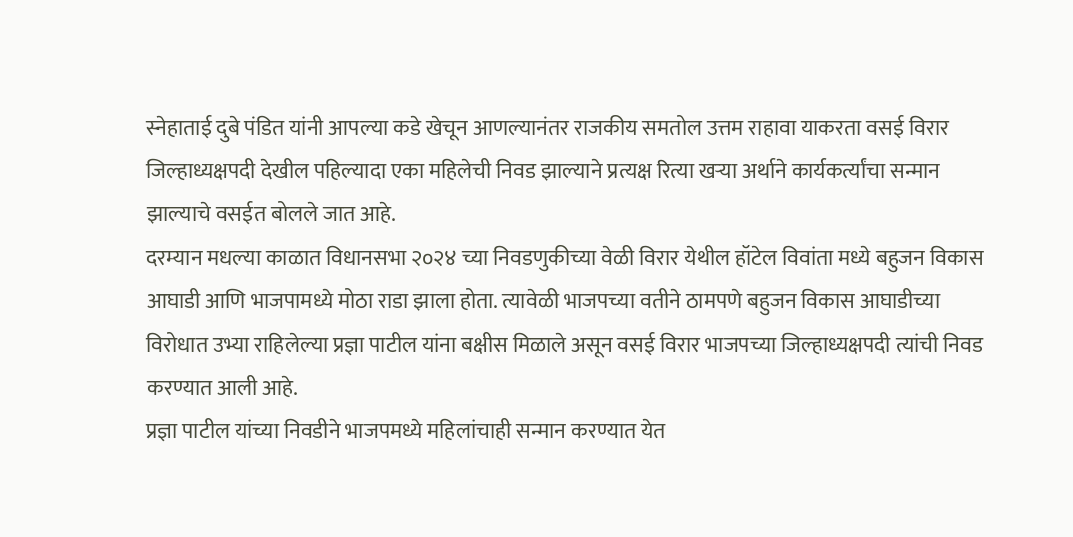स्नेहाताई दुबे पंडित यांनी आपल्या कडे खेचून आणल्यानंतर राजकीय समतोल उत्तम राहावा याकरता वसई विरार जिल्हाध्यक्षपदी देखील पहिल्यादा एका महिलेची निवड झाल्याने प्रत्यक्ष रित्या खऱ्या अर्थाने कार्यकर्त्यांचा सन्मान झाल्याचे वसईत बोलले जात आहे.
दरम्यान मधल्या काळात विधानसभा २०२४ च्या निवडणुकीच्या वेळी विरार येथील हॉटेल विवांता मध्ये बहुजन विकास आघाडी आणि भाजपामध्ये मोठा राडा झाला होता. त्यावेळी भाजपच्या वतीने ठामपणे बहुजन विकास आघाडीच्या विरोधात उभ्या राहिलेल्या प्रज्ञा पाटील यांना बक्षीस मिळाले असून वसई विरार भाजपच्या जिल्हाध्यक्षपदी त्यांची निवड करण्यात आली आहे.
प्रज्ञा पाटील यांच्या निवडीने भाजपमध्ये महिलांचाही सन्मान करण्यात येत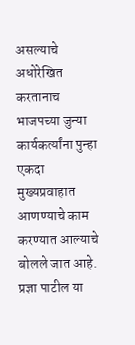असल्याचे अधोरेखित करतानाच भाजपच्या जुन्या कार्यकर्त्यांना पुन्हा एकदा मुख्यप्रवाहात आणण्याचे काम करण्यात आल्याचे बोलले जात आहे. प्रज्ञा पाटील या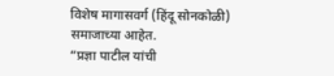विशेष मागासवर्ग (हिंदू सोनकोळी) समाजाच्या आहेत.
“प्रज्ञा पाटील यांची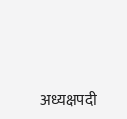अध्यक्षपदी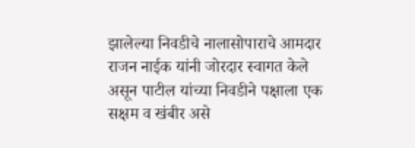झालेल्या निवडीचे नालासोपाराचे आमदार राजन नाईक यांनी जोरदार स्वागत केले असून पाटील यांच्या निवडीने पक्षाला एक सक्षम व खंबीर असे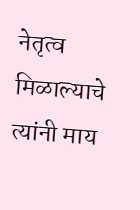नेतृत्व मिळाल्याचे त्यांनी माय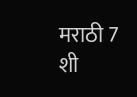मराठी 7 शी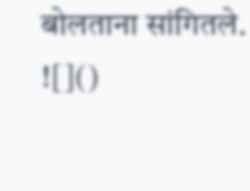बोलताना सांगितले.
![]()